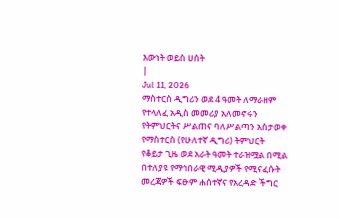እውነት ወይስ ሀሰት
|
Jul 11, 2026
ማስተርስ ዲግሪን ወደ 4 ዓመት ለማራዘም የተላለፈ አዲስ መመሪያ አለመኖሩን የትምህርትና ሥልጠና ባለሥልጣን አስታወቀ
የማስተርስ (የሁለተኛ ዲግሪ) ትምህርት የቆይታ ጊዜ ወደ አራት ዓመት ተራዝሟል በሚል በተለያዩ የማኅበራዊ ሚዲያዎች የሚናፈሱት መረጃዎች ፍፁም ሐሰተኛና የአረዳድ ችግር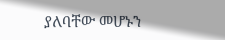ያለባቸው መሆኑን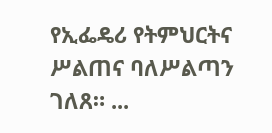የኢፌዴሪ የትምህርትና ሥልጠና ባለሥልጣን ገለጸ። ...